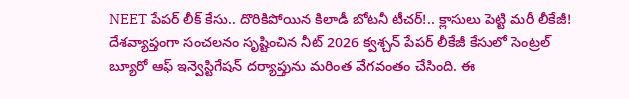NEET పేపర్ లీక్ కేసు.. దొరికిపోయిన కిలాడీ బోటనీ టీచర్!.. క్లాసులు పెట్టి మరీ లీకేజీ!
దేశవ్యాప్తంగా సంచలనం సృష్టించిన నీట్ 2026 క్వశ్చన్ పేపర్ లీకేజీ కేసులో సెంట్రల్ బ్యూరో ఆఫ్ ఇన్వెస్టిగేషన్ దర్యాప్తును మరింత వేగవంతం చేసింది. ఈ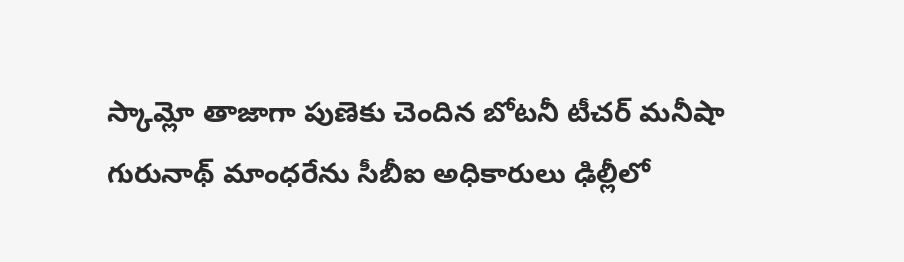స్కామ్లో తాజాగా పుణెకు చెందిన బోటనీ టీచర్ మనీషా గురునాథ్ మాంధరేను సీబీఐ అధికారులు ఢిల్లీలో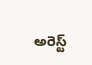అరెస్ట్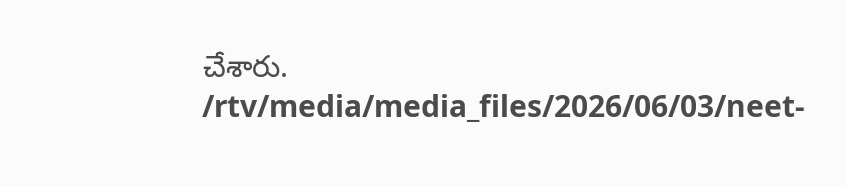చేశారు.
/rtv/media/media_files/2026/06/03/neet-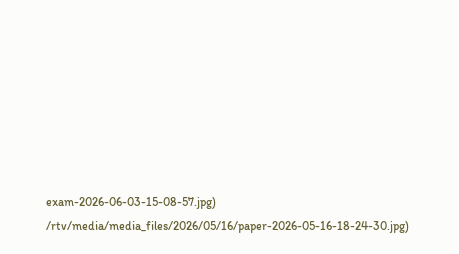exam-2026-06-03-15-08-57.jpg)
/rtv/media/media_files/2026/05/16/paper-2026-05-16-18-24-30.jpg)